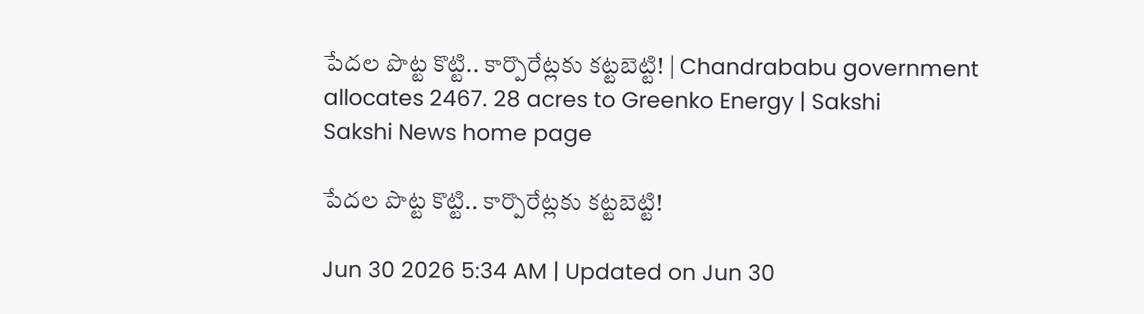పేదల పొట్ట కొట్టి.. కార్పొరేట్లకు కట్టబెట్టి! | Chandrababu government allocates 2467. 28 acres to Greenko Energy | Sakshi
Sakshi News home page

పేదల పొట్ట కొట్టి.. కార్పొరేట్లకు కట్టబెట్టి!

Jun 30 2026 5:34 AM | Updated on Jun 30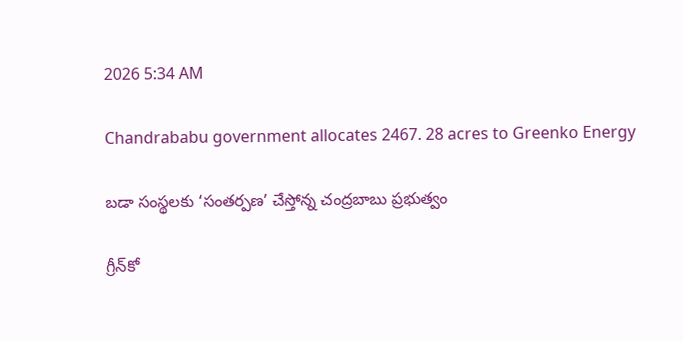2026 5:34 AM

Chandrababu government allocates 2467. 28 acres to Greenko Energy

బడా సంస్థలకు ‘సంతర్పణ’ చేస్తోన్న చంద్రబాబు ప్రభుత్వం

గ్రీన్‌కో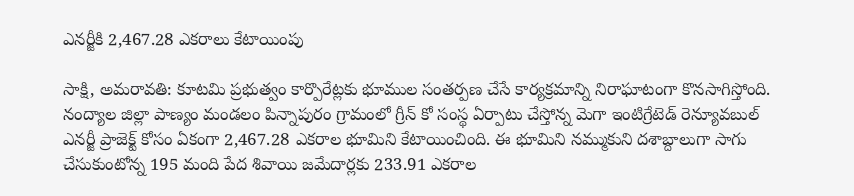ఎనర్జీకి 2,467.28 ఎకరాలు కేటాయింపు

సాక్షి, అమరావతి: కూటమి ప్రభుత్వం కార్పొరేట్లకు భూముల సంతర్పణ చేసే కార్యక్రమాన్ని నిరాఘాటంగా కొనసాగిస్తోంది. నంద్యాల జిల్లా పాణ్యం మండలం పిన్నాపురం గ్రామంలో గ్రీన్‌ కో సంస్థ ఏర్పాటు చేస్తోన్న మెగా ఇంటిగ్రేటెడ్‌ రెన్యూవబుల్‌ ఎనర్జీ ప్రాజెక్ట్‌ కోసం ఏకంగా 2,467.28 ఎకరాల భూమిని కేటాయించింది. ఈ భూమిని నమ్ముకుని దశాబ్దాలుగా సాగు చేసుకుంటోన్న 195 మంది పేద శివాయి జమేదార్లకు 233.91 ఎకరాల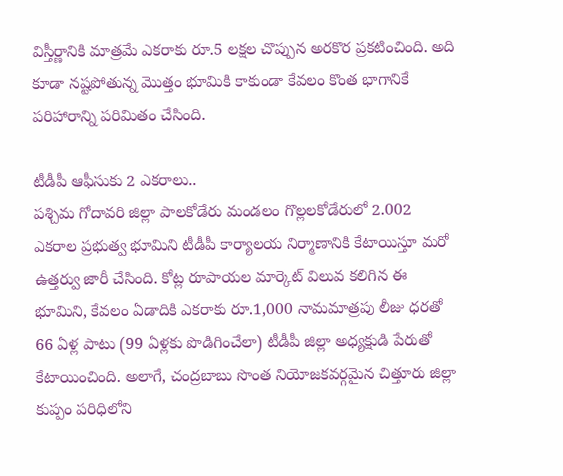విస్తీర్ణానికి మాత్రమే ఎకరాకు రూ.5 లక్షల చొప్పున అరకొర ప్రకటించింది. అది కూడా నష్టపోతున్న మొత్తం భూమికి కాకుండా కేవలం కొంత భాగానికే పరిహారాన్ని పరిమితం చేసింది.

టీడీపీ ఆఫీసుకు 2 ఎకరాలు..
పశ్చిమ గోదావరి జిల్లా పాలకోడేరు మండలం గొల్లలకోడేరులో 2.002 ఎకరాల ప్రభుత్వ భూమిని టీడీపీ కార్యాలయ నిర్మాణానికి కేటాయిస్తూ మరో ఉత్తర్వు జారీ చేసింది. కోట్ల రూపాయల మార్కెట్‌ విలువ కలిగిన ఈ భూమిని, కేవలం ఏడాదికి ఎకరాకు రూ.1,000 నామమాత్రపు లీజు ధరతో 66 ఏళ్ల పాటు (99 ఏళ్లకు పొడిగించేలా) టీడీపీ జిల్లా అధ్యక్షుడి పేరుతో కేటాయించింది. అలాగే, చంద్రబాబు సొంత నియోజకవర్గమైన చిత్తూరు జిల్లా కుప్పం పరిధిలోని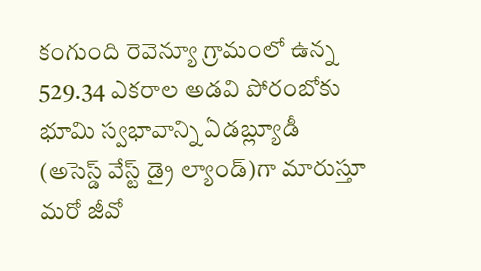కంగుంది రెవెన్యూ గ్రామంలో ఉన్న 529.34 ఎకరాల అడవి పోరంబోకు భూమి స్వభావాన్ని ఏడబ్ల్యూడీ (అసెస్డ్‌ వేస్ట్‌ డ్రై ల్యాండ్‌)గా మారుస్తూ మరో జీవో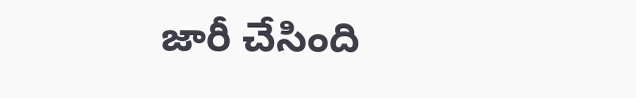జారీ చేసింది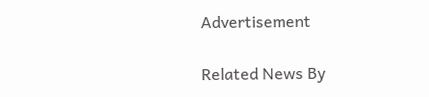Advertisement

Related News By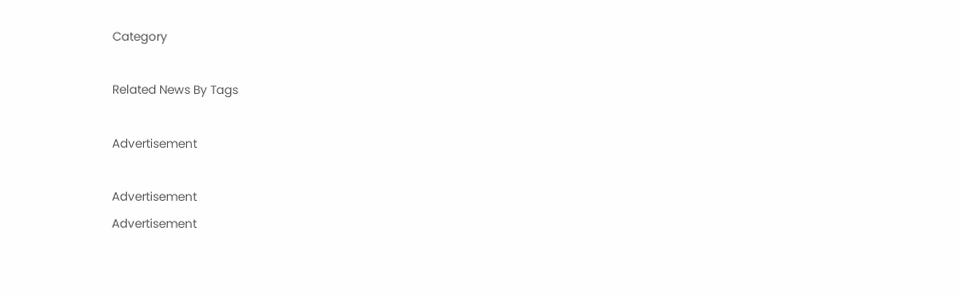Category

Related News By Tags

Advertisement

Advertisement
Advertisement